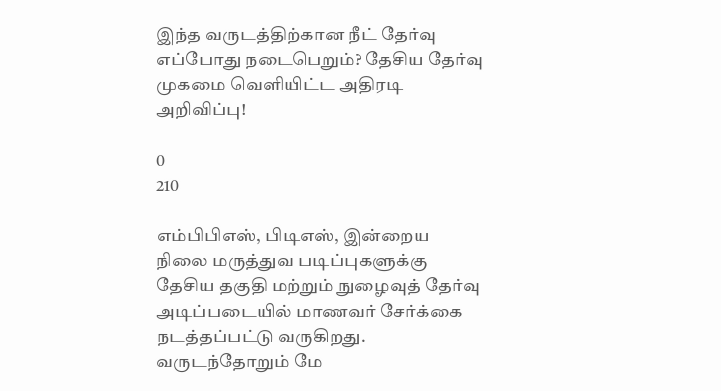இந்த வருடத்திற்கான நீட் தேர்வு எப்போது நடைபெறும்? தேசிய தேர்வு முகமை வெளியிட்ட அதிரடி அறிவிப்பு!

0
210

எம்பிபிஎஸ், பிடிஎஸ், இன்றைய நிலை மருத்துவ படிப்புகளுக்கு தேசிய தகுதி மற்றும் நுழைவுத் தேர்வு அடிப்படையில் மாணவர் சேர்க்கை நடத்தப்பட்டு வருகிறது. வருடந்தோறும் மே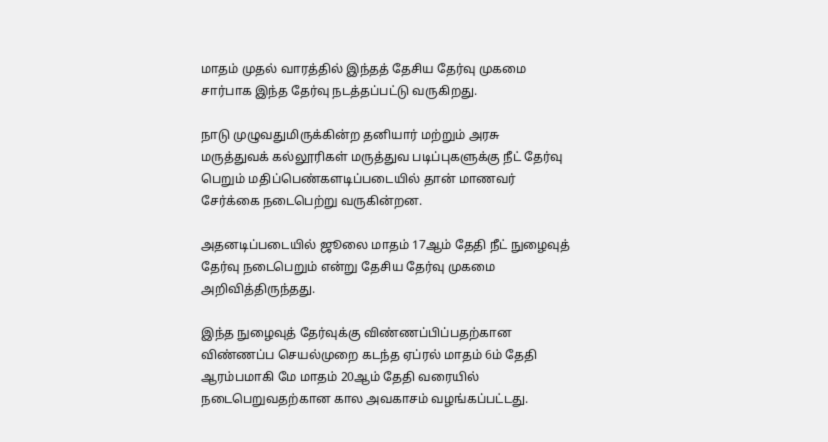மாதம் முதல் வாரத்தில் இந்தத் தேசிய தேர்வு முகமை சார்பாக இந்த தேர்வு நடத்தப்பட்டு வருகிறது.

நாடு முழுவதுமிருக்கின்ற தனியார் மற்றும் அரசு மருத்துவக் கல்லூரிகள் மருத்துவ படிப்புகளுக்கு நீட் தேர்வு பெறும் மதிப்பெண்களடிப்படையில் தான் மாணவர் சேர்க்கை நடைபெற்று வருகின்றன.

அதனடிப்படையில் ஜூலை மாதம் 17ஆம் தேதி நீட் நுழைவுத் தேர்வு நடைபெறும் என்று தேசிய தேர்வு முகமை அறிவித்திருந்தது.

இந்த நுழைவுத் தேர்வுக்கு விண்ணப்பிப்பதற்கான விண்ணப்ப செயல்முறை கடந்த ஏப்ரல் மாதம் 6ம் தேதி ஆரம்பமாகி மே மாதம் 20ஆம் தேதி வரையில் நடைபெறுவதற்கான கால அவகாசம் வழங்கப்பட்டது.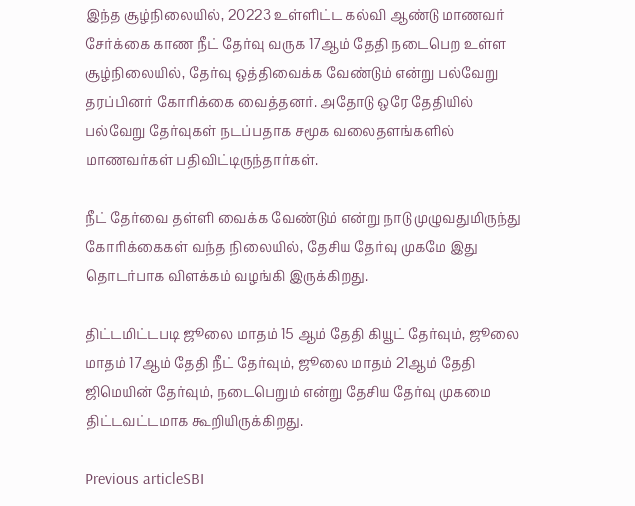இந்த சூழ்நிலையில், 20223 உள்ளிட்ட கல்வி ஆண்டு மாணவர் சேர்க்கை காண நீட் தேர்வு வருக 17ஆம் தேதி நடைபெற உள்ள சூழ்நிலையில், தேர்வு ஒத்திவைக்க வேண்டும் என்று பல்வேறு தரப்பினர் கோரிக்கை வைத்தனர். அதோடு ஒரே தேதியில் பல்வேறு தேர்வுகள் நடப்பதாக சமூக வலைதளங்களில் மாணவர்கள் பதிவிட்டிருந்தார்கள்.

நீட் தேர்வை தள்ளி வைக்க வேண்டும் என்று நாடு முழுவதுமிருந்து கோரிக்கைகள் வந்த நிலையில், தேசிய தேர்வு முகமே இது தொடர்பாக விளக்கம் வழங்கி இருக்கிறது.

திட்டமிட்டபடி ஜூலை மாதம் 15 ஆம் தேதி கியூட் தேர்வும், ஜூலை மாதம் 17ஆம் தேதி நீட் தேர்வும், ஜூலை மாதம் 21ஆம் தேதி ஜிமெயின் தேர்வும், நடைபெறும் என்று தேசிய தேர்வு முகமை திட்டவட்டமாக கூறியிருக்கிறது.

Previous articleSBI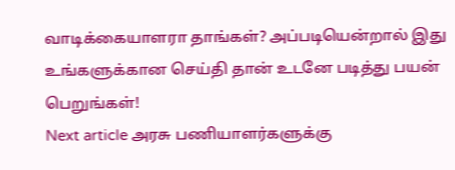வாடிக்கையாளரா தாங்கள்? அப்படியென்றால் இது உங்களுக்கான செய்தி தான் உடனே படித்து பயன் பெறுங்கள்!
Next article அரசு பணியாளர்களுக்கு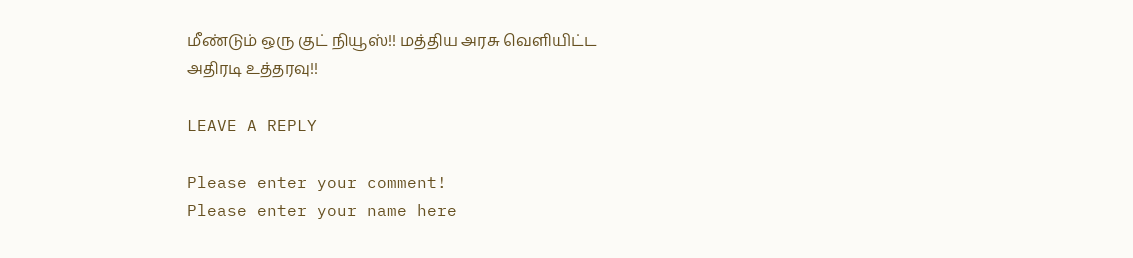மீண்டும் ஒரு குட் நியூஸ்!! மத்திய அரசு வெளியிட்ட அதிரடி உத்தரவு!!

LEAVE A REPLY

Please enter your comment!
Please enter your name here